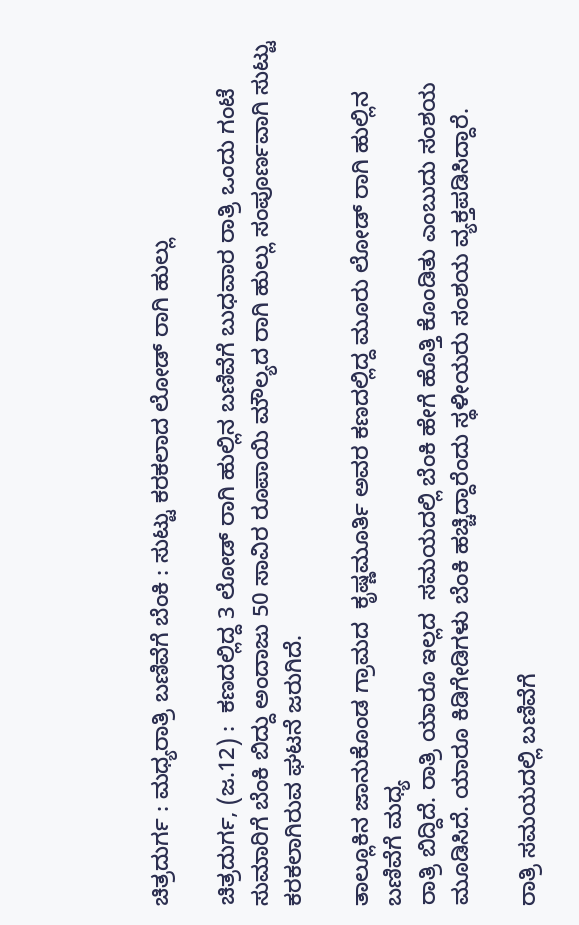ಚಿತ್ರದುರ್ಗ : ಮಧ್ಯರಾತ್ರಿ ಬಣಿವೆಗೆ ಬೆಂಕಿ : ಸುಟ್ಟು ಕರಕಲಾದ ಲೋಡ್ ರಾಗಿ ಹುಲ್ಲು

ಚಿತ್ರದುರ್ಗ, (ಜ.12) :  ಕಣದಲ್ಲಿದ್ದ 3 ಲೋಡ್ ರಾಗಿ ಹುಲ್ಲಿನ ಬಣಿವೆಗೆ ಬುಧವಾರ ರಾತ್ರಿ ಒಂದು ಗಂಟೆ ಸುಮಾರಿಗೆ ಬೆಂಕಿ ಬಿದ್ದು ಅಂದಾಜು 50 ಸಾವಿರ ರೂಪಾಯಿ ಮೌಲ್ಯದ ರಾಗಿ ಹುಲ್ಲು ಸಂಪೂರ್ಣವಾಗಿ ಸುಟ್ಟು ಕರಕಲಾಗಿರುವ ಘಟನೆ ಜರುಗಿದೆ.

ತಾಲ್ಲೂಕಿನ ಜಾನುಕೊಂಡ ಗ್ರಾಮದ  ಕೃಷ್ಣಮೂರ್ತಿ ಅವರ ಕಣದಲ್ಲಿದ್ದ ಮೂರು ಲೋಡ್ ರಾಗಿ ಹುಲ್ಲಿನ ಬಣಿವೆಗೆ ಮಧ್ಯ
ರಾತ್ರಿ ಬಿದ್ದಿದೆ. ರಾತ್ರಿ ಯಾರೂ ಇಲ್ಲದ  ಸಮಯದಲ್ಲಿ ಬೆಂಕಿ ಹೇಗೆ ಹೊತ್ತಿ ಕೊಂಡಿತು ಎಂಬುದು ಸಂಶಯ ಮೂಡಿಸಿದೆ. ಯಾರೂ ಕಿಡಿಗೇಡಿಗಳು ಬೆಂಕಿ ಹಚ್ಚಿದ್ದಾರೆಂದು ಸ್ಥಳೀಯರು ಸಂಶಯ ವ್ಯಕ್ತಪಡಿಸಿದ್ದಾರೆ.

ರಾತ್ರಿ ಸಮಯದಲ್ಲಿ ಬಣಿವೆಗೆ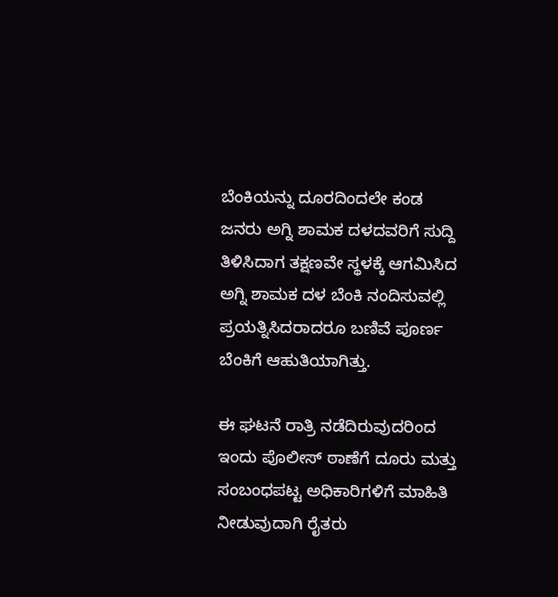ಬೆಂಕಿಯನ್ನು ದೂರದಿಂದಲೇ ಕಂಡ ಜನರು ಅಗ್ನಿ ಶಾಮಕ ದಳದವರಿಗೆ ಸುದ್ದಿ ತಿಳಿಸಿದಾಗ ತಕ್ಷಣವೇ ಸ್ಥಳಕ್ಕೆ ಆಗಮಿಸಿದ ಅಗ್ನಿ ಶಾಮಕ ದಳ ಬೆಂಕಿ ನಂದಿಸುವಲ್ಲಿ ಪ್ರಯತ್ನಿಸಿದರಾದರೂ ಬಣಿವೆ ಪೂರ್ಣ ಬೆಂಕಿಗೆ ಆಹುತಿಯಾಗಿತ್ತು.

ಈ ಘಟನೆ ರಾತ್ರಿ ನಡೆದಿರುವುದರಿಂದ ಇಂದು ಪೊಲೀಸ್ ಠಾಣೆಗೆ ದೂರು ಮತ್ತು ಸಂಬಂಧಪಟ್ಟ ಅಧಿಕಾರಿಗಳಿಗೆ ಮಾಹಿತಿ ನೀಡುವುದಾಗಿ ರೈತರು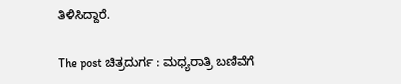ತಿಳಿಸಿದ್ದಾರೆ.

The post ಚಿತ್ರದುರ್ಗ : ಮಧ್ಯರಾತ್ರಿ ಬಣಿವೆಗೆ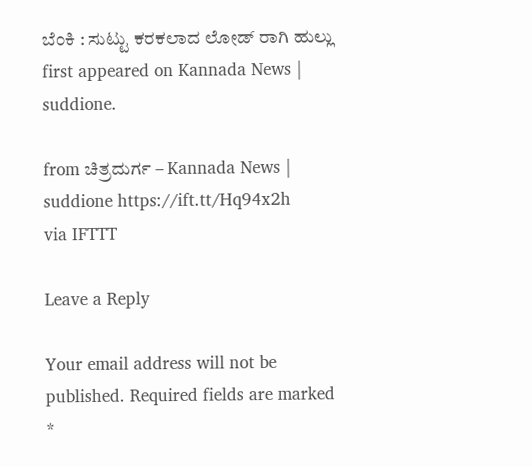ಬೆಂಕಿ : ಸುಟ್ಟು ಕರಕಲಾದ ಲೋಡ್ ರಾಗಿ ಹುಲ್ಲು first appeared on Kannada News | suddione.

from ಚಿತ್ರದುರ್ಗ – Kannada News | suddione https://ift.tt/Hq94x2h
via IFTTT

Leave a Reply

Your email address will not be published. Required fields are marked *